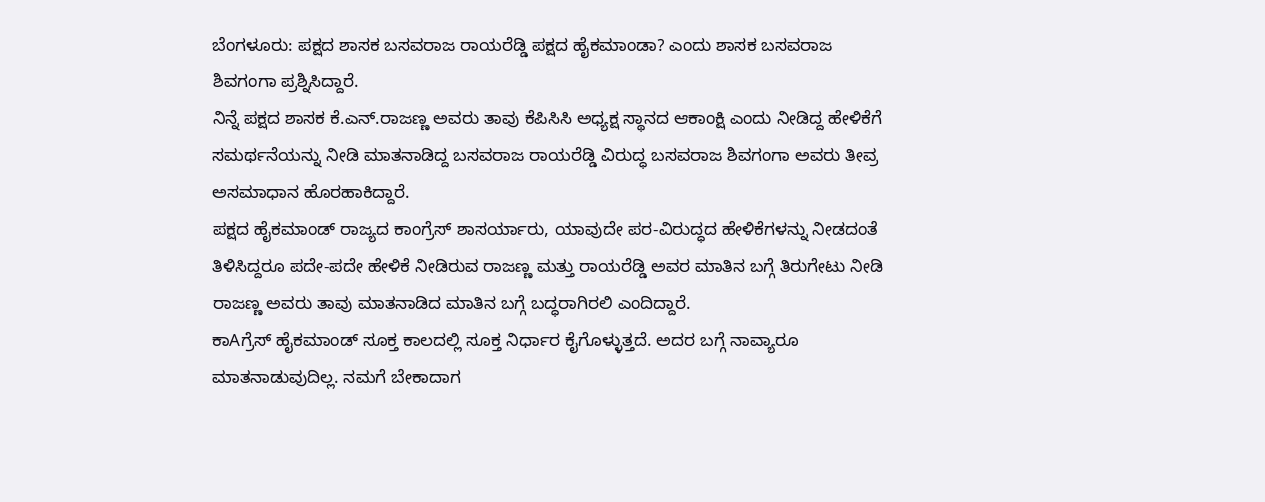ಬೆಂಗಳೂರು: ಪಕ್ಷದ ಶಾಸಕ ಬಸವರಾಜ ರಾಯರೆಡ್ಡಿ ಪಕ್ಷದ ಹೈಕಮಾಂಡಾ? ಎಂದು ಶಾಸಕ ಬಸವರಾಜ ಶಿವಗಂಗಾ ಪ್ರಶ್ನಿಸಿದ್ದಾರೆ.
ನಿನ್ನೆ ಪಕ್ಷದ ಶಾಸಕ ಕೆ.ಎನ್.ರಾಜಣ್ಣ ಅವರು ತಾವು ಕೆಪಿಸಿಸಿ ಅಧ್ಯಕ್ಷ ಸ್ಥಾನದ ಆಕಾಂಕ್ಷಿ ಎಂದು ನೀಡಿದ್ದ ಹೇಳಿಕೆಗೆ ಸಮರ್ಥನೆಯನ್ನು ನೀಡಿ ಮಾತನಾಡಿದ್ದ ಬಸವರಾಜ ರಾಯರೆಡ್ಡಿ ವಿರುದ್ಧ ಬಸವರಾಜ ಶಿವಗಂಗಾ ಅವರು ತೀವ್ರ ಅಸಮಾಧಾನ ಹೊರಹಾಕಿದ್ದಾರೆ.
ಪಕ್ಷದ ಹೈಕಮಾಂಡ್ ರಾಜ್ಯದ ಕಾಂಗ್ರೆಸ್ ಶಾಸರ್ಯಾರು, ಯಾವುದೇ ಪರ-ವಿರುದ್ಧದ ಹೇಳಿಕೆಗಳನ್ನು ನೀಡದಂತೆ ತಿಳಿಸಿದ್ದರೂ ಪದೇ-ಪದೇ ಹೇಳಿಕೆ ನೀಡಿರುವ ರಾಜಣ್ಣ ಮತ್ತು ರಾಯರೆಡ್ಡಿ ಅವರ ಮಾತಿನ ಬಗ್ಗೆ ತಿರುಗೇಟು ನೀಡಿ ರಾಜಣ್ಣ ಅವರು ತಾವು ಮಾತನಾಡಿದ ಮಾತಿನ ಬಗ್ಗೆ ಬದ್ಧರಾಗಿರಲಿ ಎಂದಿದ್ದಾರೆ.
ಕಾAಗ್ರೆಸ್ ಹೈಕಮಾಂಡ್ ಸೂಕ್ತ ಕಾಲದಲ್ಲಿ ಸೂಕ್ತ ನಿರ್ಧಾರ ಕೈಗೊಳ್ಳುತ್ತದೆ. ಅದರ ಬಗ್ಗೆ ನಾವ್ಯಾರೂ ಮಾತನಾಡುವುದಿಲ್ಲ. ನಮಗೆ ಬೇಕಾದಾಗ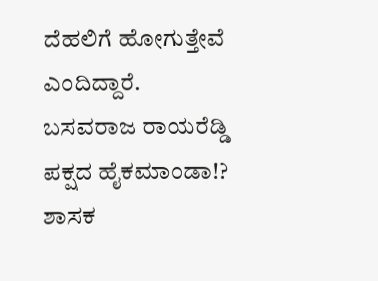ದೆಹಲಿಗೆ ಹೋಗುತ್ತೇವೆ ಎಂದಿದ್ದಾರೆ.
ಬಸವರಾಜ ರಾಯರೆಡ್ಡಿ ಪಕ್ಷದ ಹೈಕಮಾಂಡಾ!? ಶಾಸಕ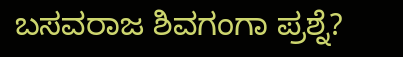ಬಸವರಾಜ ಶಿವಗಂಗಾ ಪ್ರಶ್ನೆ?